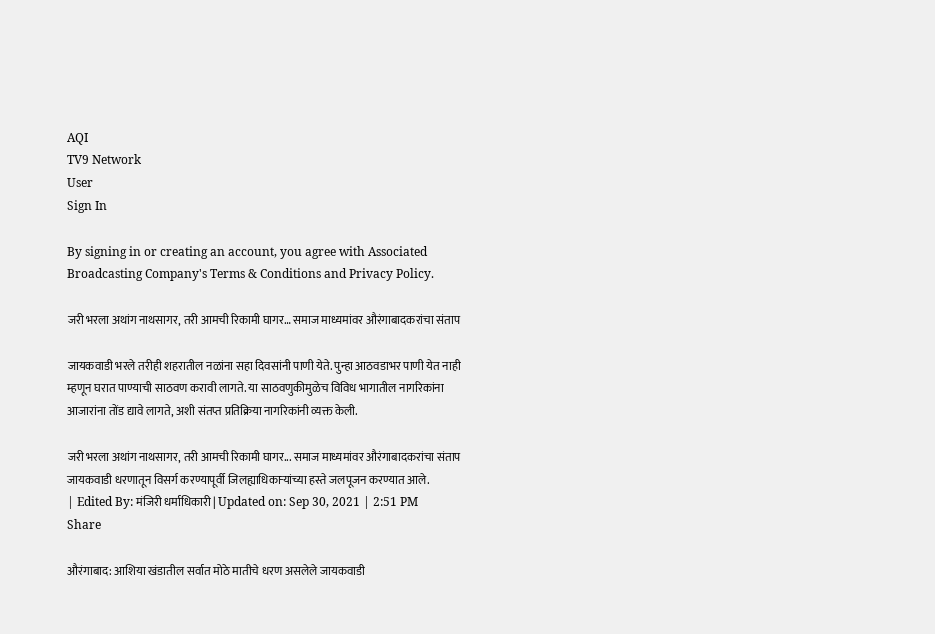AQI
TV9 Network
User
Sign In

By signing in or creating an account, you agree with Associated Broadcasting Company's Terms & Conditions and Privacy Policy.

जरी भरला अथांग नाथसागर, तरी आमची रिकामी घागर… समाज माध्यमांवर औरंगाबादकरांचा संताप

जायकवाडी भरले तरीही शहरातील नळांना सहा दिवसांनी पाणी येते. पुन्हा आठवडाभर पाणी येत नाही म्हणून घरात पाण्याची साठवण करावी लागते. या साठवणुकीमुळेच विविध भागातील नागरिकांना आजारांना तोंड द्यावे लागते, अशी संतप्त प्रतिक्रिया नागरिकांनी व्यक्त केली.

जरी भरला अथांग नाथसागर, तरी आमची रिकामी घागर... समाज माध्यमांवर औरंगाबादकरांचा संताप
जायकवाडी धरणातून विसर्ग करण्यापूर्वी जिलह्याधिकाऱ्यांच्या हस्ते जलपूजन करण्यात आले.
| Edited By: मंजिरी धर्माधिकारी | Updated on: Sep 30, 2021 | 2:51 PM
Share

औरंगाबाद: आशिया खंडातील सर्वात मोठे मातीचे धरण असलेले जायकवाडी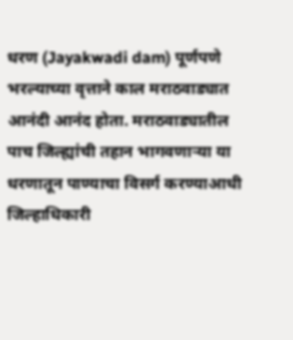धरण (Jayakwadi dam) पूर्णपणे भरल्याच्या वृत्ताने काल मराठवाड्यात आनंदी आनंद होता. मराठवाड्यातील पाच जिल्ह्यांची तहान भागवणाऱ्या या धरणातून पाण्याचा विसर्ग करण्याआधी जिल्हाधिकारी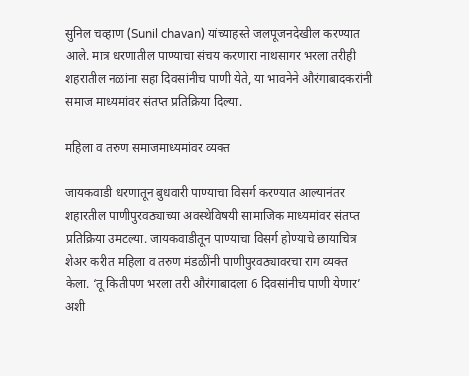सुनिल चव्हाण (Sunil chavan) यांच्याहस्ते जलपूजनदेखील करण्यात आले. मात्र धरणातील पाण्याचा संचय करणारा नाथसागर भरला तरीही शहरातील नळांना सहा दिवसांनीच पाणी येते, या भावनेने औरंगाबादकरांनी समाज माध्यमांवर संतप्त प्रतिक्रिया दिल्या.

महिला व तरुण समाजमाध्यमांवर व्यक्त

जायकवाडी धरणातून बुधवारी पाण्याचा विसर्ग करण्यात आल्यानंतर शहारतील पाणीपुरवठ्याच्या अवस्थेविषयी सामाजिक माध्यमांवर संतप्त प्रतिक्रिया उमटल्या. जायकवाडीतून पाण्याचा विसर्ग होण्याचे छायाचित्र शेअर करीत महिला व तरुण मंडळींनी पाणीपुरवठ्यावरचा राग व्यक्त केला. ‘तू कितीपण भरला तरी औरंगाबादला 6 दिवसांनीच पाणी येणार’ अशी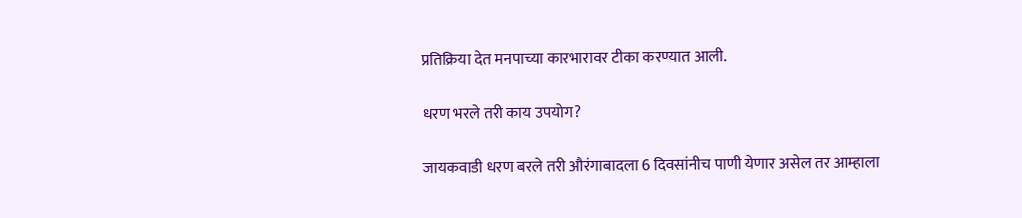प्रतिक्रिया देत मनपाच्या कारभारावर टीका करण्यात आली.

धरण भरले तरी काय उपयोग?

जायकवाडी धरण बरले तरी औरंगाबादला 6 दिवसांनीच पाणी येणार असेल तर आम्हाला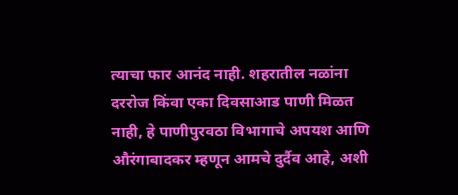त्याचा फार आनंद नाही. शहरातील नळांना दररोज किंवा एका दिवसाआड पाणी मिळत नाही, हे पाणीपुरवठा विभागाचे अपयश आणि औरंगाबादकर म्हणून आमचे दुर्दैव आहे, अशी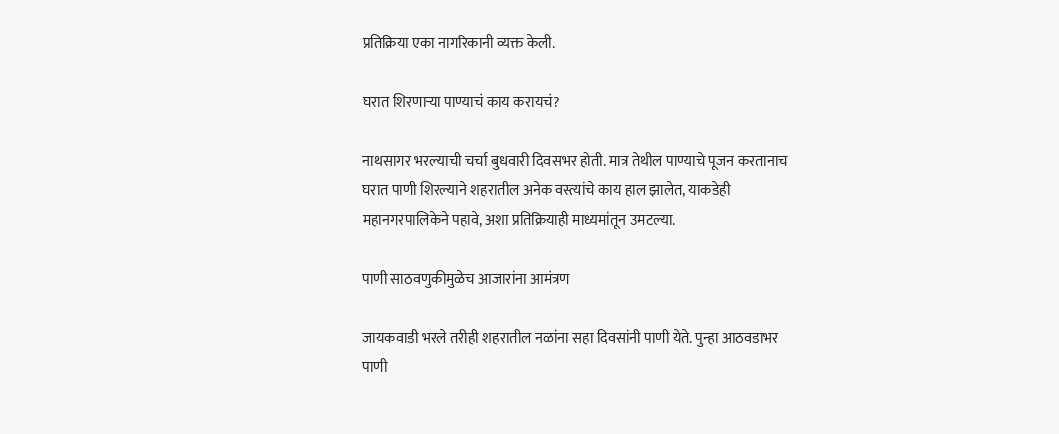प्रतिक्रिया एका नागरिकानी व्यक्त केली.

घरात शिरणाऱ्या पाण्याचं काय करायचं?

नाथसागर भरल्याची चर्चा बुधवारी दिवसभर होती. मात्र तेथील पाण्याचे पूजन करतानाच घरात पाणी शिरल्याने शहरातील अनेक वस्त्यांचे काय हाल झालेत, याकडेही महानगरपालिकेने पहावे, अशा प्रतिक्रियाही माध्यमांतून उमटल्या.

पाणी साठवणुकीमुळेच आजारांना आमंत्रण

जायकवाडी भरले तरीही शहरातील नळांना सहा दिवसांनी पाणी येते. पुन्हा आठवडाभर पाणी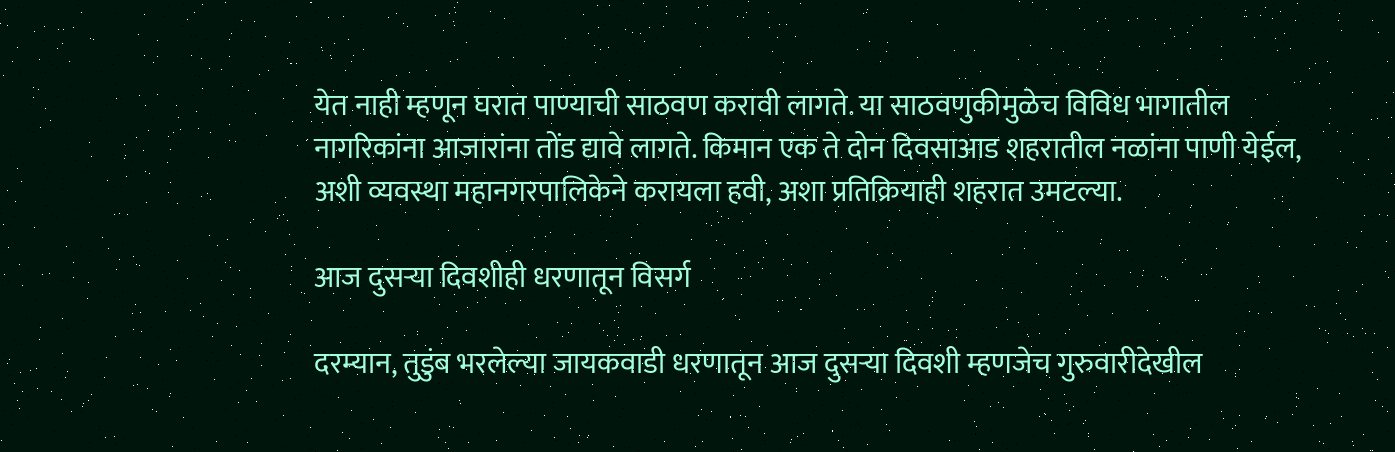येत नाही म्हणून घरात पाण्याची साठवण करावी लागते. या साठवणुकीमुळेच विविध भागातील नागरिकांना आजारांना तोंड द्यावे लागते. किमान एक ते दोन दिवसाआड शहरातील नळांना पाणी येईल, अशी व्यवस्था महानगरपालिकेने करायला हवी, अशा प्रतिक्रियाही शहरात उमटल्या.

आज दुसऱ्या दिवशीही धरणातून विसर्ग

दरम्यान, तुडुंब भरलेल्या जायकवाडी धरणातून आज दुसऱ्या दिवशी म्हणजेच गुरुवारीदेखील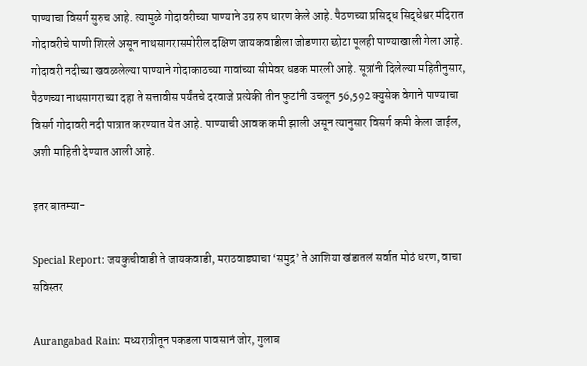पाण्याचा विसर्ग सुरुच आहे. त्यामुळे गोदावरीच्या पाण्याने उग्र रुप धारण केले आहे. पैठणच्या प्रसिद्ध सिद्धेश्वर मंदिरात गोदावरीचे पाणी शिरले असून नाथसागरासमोरील दक्षिण जायकवाडीला जोडणारा छोटा पूलही पाण्याखाली गेला आहे. गोदावरी नदीच्या खवळलेल्या पाण्याने गोदाकाठच्या गावांच्या सीमेवर धडक मारली आहे. सूत्रांनी दिलेल्या महितीनुसार, पैठणच्या नाथसागराच्या दहा ते सत्तावीस पर्यंतचे दरवाजे प्रत्येकी तीन फुटांनी उचलून 56,592 क्युसेक वेगाने पाण्याचा विसर्ग गोदावरी नदी पात्रात करण्यात येत आहे. पाण्याची आवक कमी झाली असून त्यानुसार विसर्ग कमी केला जाईल, अशी माहिती देण्यात आली आहे.

इतर बातम्या-

Special Report: जयकुचीवाडी ते जायकवाडी, मराठवाड्याचा ‘समुद्र’ ते आशिया खंडातलं सर्वात मोठं धरण, वाचा सविस्तर

Aurangabad Rain: मध्यरात्रीतून पकडला पावसानं जोर, गुलाब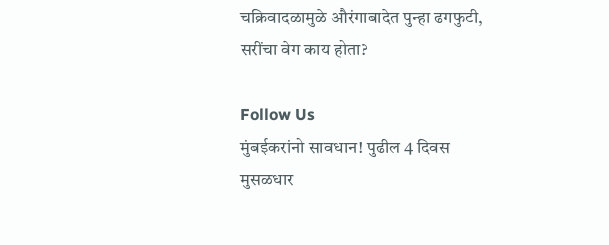चक्रिवादळामुळे औरंगाबादेत पुन्हा ढगफुटी, सरींचा वेग काय होता?

Follow Us
मुंबईकरांनो सावधान! पुढील 4 दिवस मुसळधार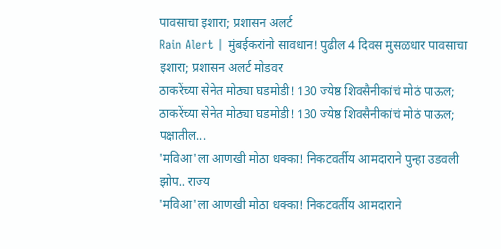पावसाचा इशारा; प्रशासन अलर्ट
Rain Alert | मुंबईकरांनो सावधान! पुढील 4 दिवस मुसळधार पावसाचा इशारा; प्रशासन अलर्ट मोडवर
ठाकरेंच्या सेनेत मोठ्या घडमोडी! 130 ज्येष्ठ शिवसैनीकांचं मोठं पाऊल;
ठाकरेंच्या सेनेत मोठ्या घडमोडी! 130 ज्येष्ठ शिवसैनीकांचं मोठं पाऊल; पक्षातील...
'मविआ'ला आणखी मोठा धक्का! निकटवर्तीय आमदाराने पुन्हा उडवली झोप.. राज्य
'मविआ'ला आणखी मोठा धक्का! निकटवर्तीय आमदाराने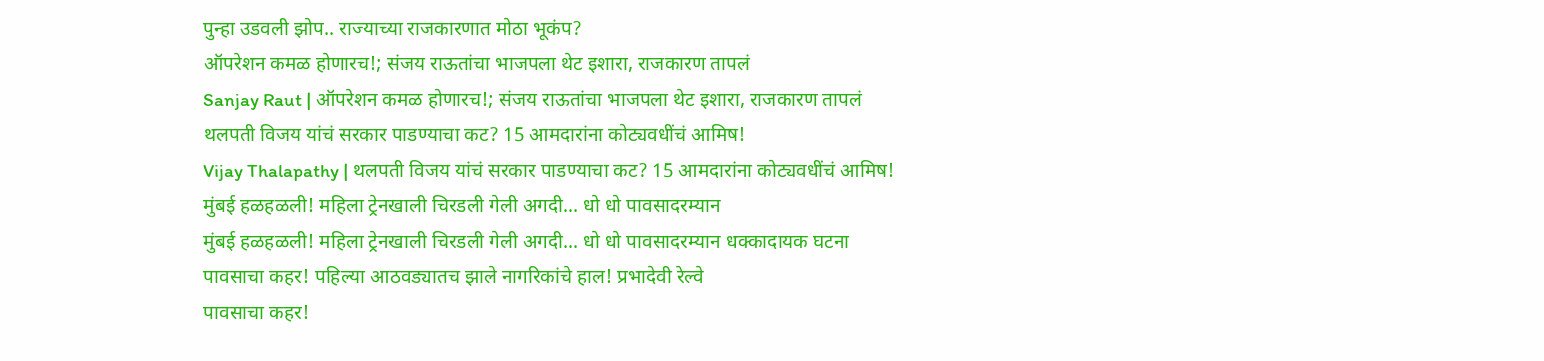पुन्हा उडवली झोप.. राज्याच्या राजकारणात मोठा भूकंप?
ऑपरेशन कमळ होणारच!; संजय राऊतांचा भाजपला थेट इशारा, राजकारण तापलं
Sanjay Raut | ऑपरेशन कमळ होणारच!; संजय राऊतांचा भाजपला थेट इशारा, राजकारण तापलं
थलपती विजय यांचं सरकार पाडण्याचा कट? 15 आमदारांना कोट्यवधींचं आमिष!
Vijay Thalapathy | थलपती विजय यांचं सरकार पाडण्याचा कट? 15 आमदारांना कोट्यवधींचं आमिष!
मुंबई हळहळली! महिला ट्रेनखाली चिरडली गेली अगदी... धो धो पावसादरम्यान
मुंबई हळहळली! महिला ट्रेनखाली चिरडली गेली अगदी... धो धो पावसादरम्यान धक्कादायक घटना
पावसाचा कहर! पहिल्या आठवड्यातच झाले नागरिकांचे हाल! प्रभादेवी रेल्वे
पावसाचा कहर!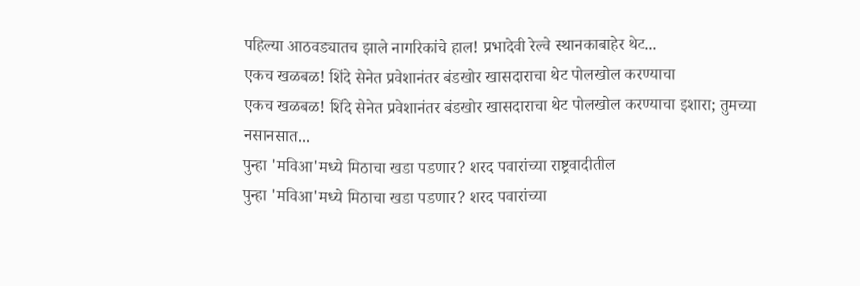पहिल्या आठवड्यातच झाले नागरिकांचे हाल! प्रभादेवी रेल्वे स्थानकाबाहेर थेट...
एकच खळबळ! शिंदे सेनेत प्रवेशानंतर बंडखोर खासदाराचा थेट पोलखोल करण्याचा
एकच खळबळ! शिंदे सेनेत प्रवेशानंतर बंडखोर खासदाराचा थेट पोलखोल करण्याचा इशारा; तुमच्या नसानसात...
पुन्हा 'मविआ'मध्ये मिठाचा खडा पडणार? शरद पवारांच्या राष्ट्रवादीतील
पुन्हा 'मविआ'मध्ये मिठाचा खडा पडणार? शरद पवारांच्या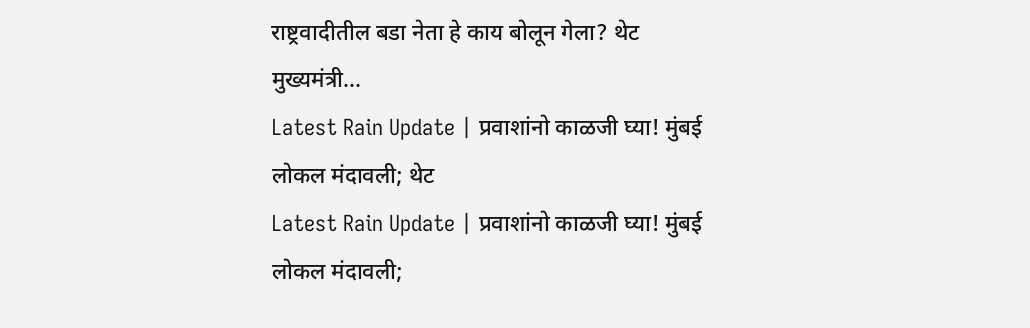राष्ट्रवादीतील बडा नेता हे काय बोलून गेला? थेट मुख्यमंत्री...
Latest Rain Update | प्रवाशांनो काळजी घ्या! मुंबई लोकल मंदावली; थेट
Latest Rain Update | प्रवाशांनो काळजी घ्या! मुंबई लोकल मंदावली;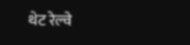थेट रेल्वे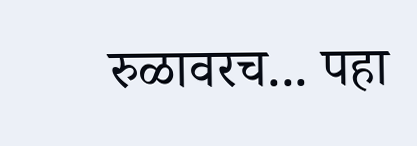रुळावरच... पहा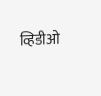व्हिडीओ